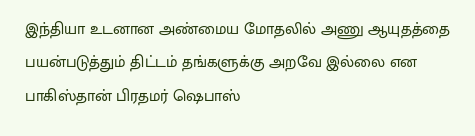இந்தியா உடனான அண்மைய மோதலில் அணு ஆயுதத்தை பயன்படுத்தும் திட்டம் தங்களுக்கு அறவே இல்லை என பாகிஸ்தான் பிரதமர் ஷெபாஸ்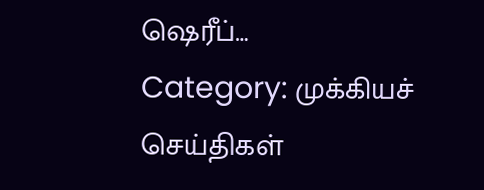ஷெரீப்…
Category: முக்கியச் செய்திகள்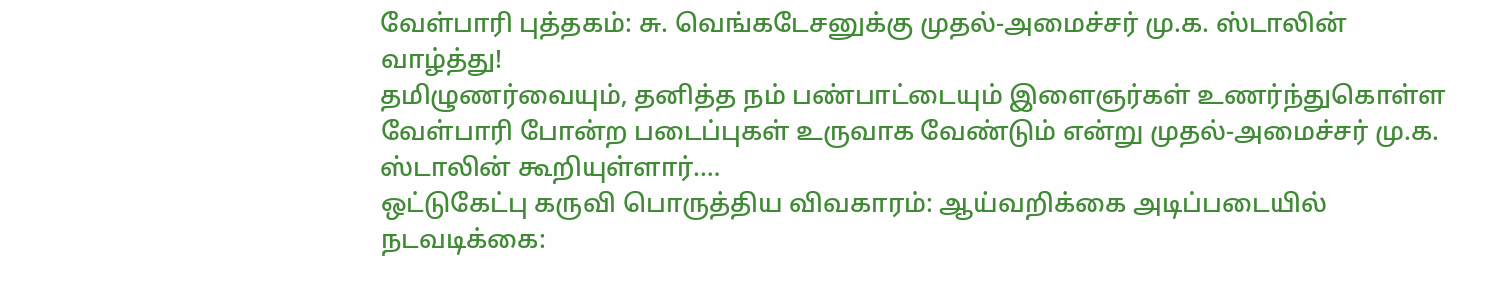வேள்பாரி புத்தகம்: சு. வெங்கடேசனுக்கு முதல்-அமைச்சர் மு.க. ஸ்டாலின் வாழ்த்து!
தமிழுணர்வையும், தனித்த நம் பண்பாட்டையும் இளைஞர்கள் உணர்ந்துகொள்ள வேள்பாரி போன்ற படைப்புகள் உருவாக வேண்டும் என்று முதல்-அமைச்சர் மு.க. ஸ்டாலின் கூறியுள்ளார்.…
ஒட்டுகேட்பு கருவி பொருத்திய விவகாரம்: ஆய்வறிக்கை அடிப்படையில் நடவடிக்கை: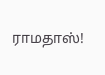ராமதாஸ்!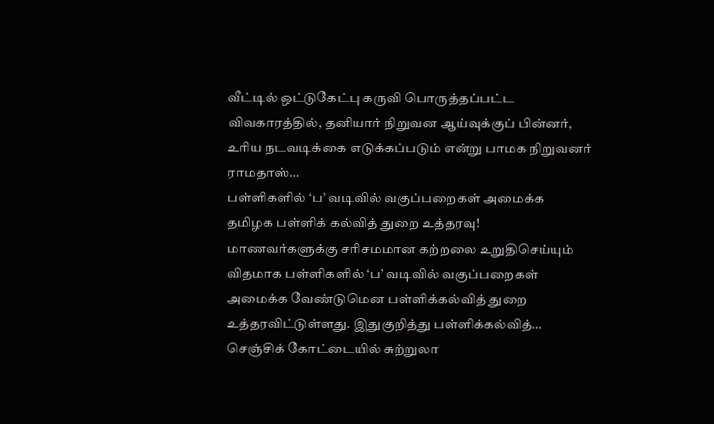வீட்டில் ஒட்டுகேட்பு கருவி பொருத்தப்பட்ட விவகாரத்தில், தனியார் நிறுவன ஆய்வுக்குப் பின்னர், உரிய நடவடிக்கை எடுக்கப்படும் என்று பாமக நிறுவனர் ராமதாஸ்…
பள்ளிகளில் ‘ப’ வடிவில் வகுப்பறைகள் அமைக்க தமிழக பள்ளிக் கல்வித் துறை உத்தரவு!
மாணவர்களுக்கு சரிசமமான கற்றலை உறுதிசெய்யும் விதமாக பள்ளிகளில் ‘ப’ வடிவில் வகுப்பறைகள் அமைக்க வேண்டுமென பள்ளிக்கல்வித் துறை உத்தரவிட்டுள்ளது. இதுகுறித்து பள்ளிக்கல்வித்…
செஞ்சிக் கோட்டையில் சுற்றுலா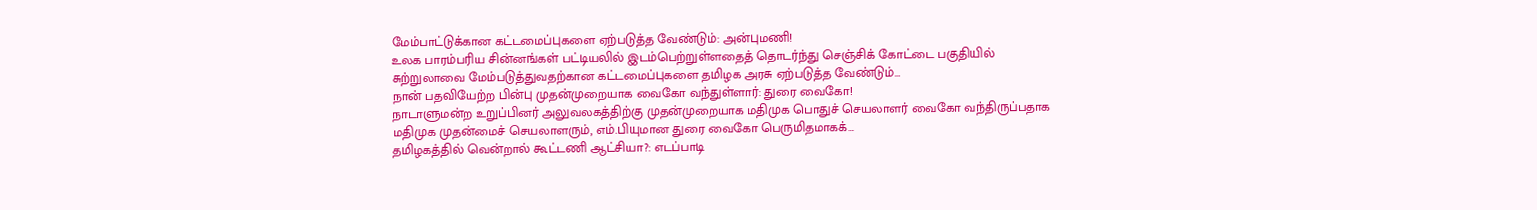மேம்பாட்டுக்கான கட்டமைப்புகளை ஏற்படுத்த வேண்டும்: அன்புமணி!
உலக பாரம்பரிய சின்னங்கள் பட்டியலில் இடம்பெற்றுள்ளதைத் தொடர்ந்து செஞ்சிக் கோட்டை பகுதியில் சுற்றுலாவை மேம்படுத்துவதற்கான கட்டமைப்புகளை தமிழக அரசு ஏற்படுத்த வேண்டும்…
நான் பதவியேற்ற பின்பு முதன்முறையாக வைகோ வந்துள்ளார்: துரை வைகோ!
நாடாளுமன்ற உறுப்பினர் அலுவலகத்திற்கு முதன்முறையாக மதிமுக பொதுச் செயலாளர் வைகோ வந்திருப்பதாக மதிமுக முதன்மைச் செயலாளரும், எம்.பியுமான துரை வைகோ பெருமிதமாகக்…
தமிழகத்தில் வென்றால் கூட்டணி ஆட்சியா?: எடப்பாடி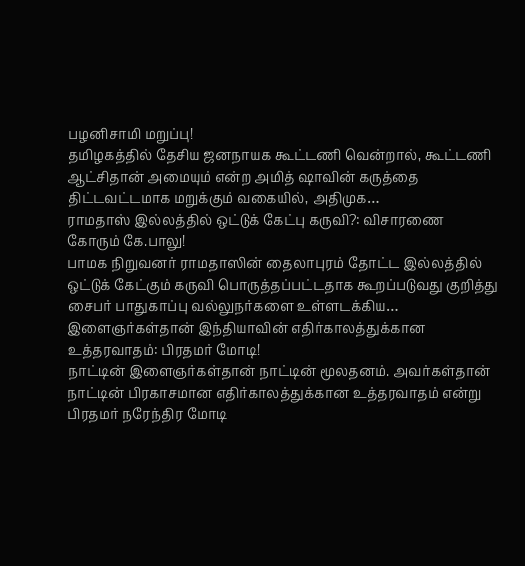பழனிசாமி மறுப்பு!
தமிழகத்தில் தேசிய ஜனநாயக கூட்டணி வென்றால், கூட்டணி ஆட்சிதான் அமையும் என்ற அமித் ஷாவின் கருத்தை திட்டவட்டமாக மறுக்கும் வகையில், அதிமுக…
ராமதாஸ் இல்லத்தில் ஒட்டுக் கேட்பு கருவி?: விசாரணை கோரும் கே.பாலு!
பாமக நிறுவனர் ராமதாஸின் தைலாபுரம் தோட்ட இல்லத்தில் ஒட்டுக் கேட்கும் கருவி பொருத்தப்பட்டதாக கூறப்படுவது குறித்து சைபர் பாதுகாப்பு வல்லுநர்களை உள்ளடக்கிய…
இளைஞர்கள்தான் இந்தியாவின் எதிர்காலத்துக்கான உத்தரவாதம்: பிரதமர் மோடி!
நாட்டின் இளைஞர்கள்தான் நாட்டின் மூலதனம். அவர்கள்தான் நாட்டின் பிரகாசமான எதிர்காலத்துக்கான உத்தரவாதம் என்று பிரதமர் நரேந்திர மோடி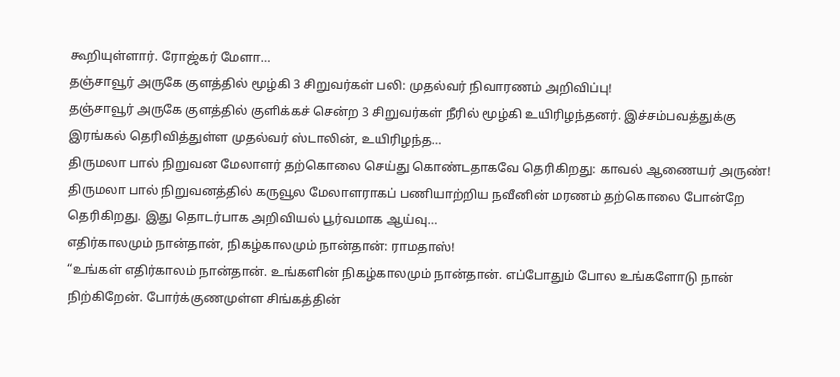கூறியுள்ளார். ரோஜ்கர் மேளா…
தஞ்சாவூர் அருகே குளத்தில் மூழ்கி 3 சிறுவர்கள் பலி: முதல்வர் நிவாரணம் அறிவிப்பு!
தஞ்சாவூர் அருகே குளத்தில் குளிக்கச் சென்ற 3 சிறுவர்கள் நீரில் மூழ்கி உயிரிழந்தனர். இச்சம்பவத்துக்கு இரங்கல் தெரிவித்துள்ள முதல்வர் ஸ்டாலின், உயிரிழந்த…
திருமலா பால் நிறுவன மேலாளர் தற்கொலை செய்து கொண்டதாகவே தெரிகிறது: காவல் ஆணையர் அருண்!
திருமலா பால் நிறுவனத்தில் கருவூல மேலாளராகப் பணியாற்றிய நவீனின் மரணம் தற்கொலை போன்றே தெரிகிறது. இது தொடர்பாக அறிவியல் பூர்வமாக ஆய்வு…
எதிர்காலமும் நான்தான், நிகழ்காலமும் நான்தான்: ராமதாஸ்!
“உங்கள் எதிர்காலம் நான்தான். உங்களின் நிகழ்காலமும் நான்தான். எப்போதும் போல உங்களோடு நான் நிற்கிறேன். போர்க்குணமுள்ள சிங்கத்தின்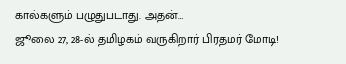கால்களும் பழுதுபடாது. அதன்…
ஜூலை 27, 28-ல் தமிழகம் வருகிறார் பிரதமர் மோடி!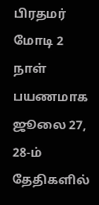பிரதமர் மோடி 2 நாள் பயணமாக ஜூலை 27, 28-ம் தேதிகளில்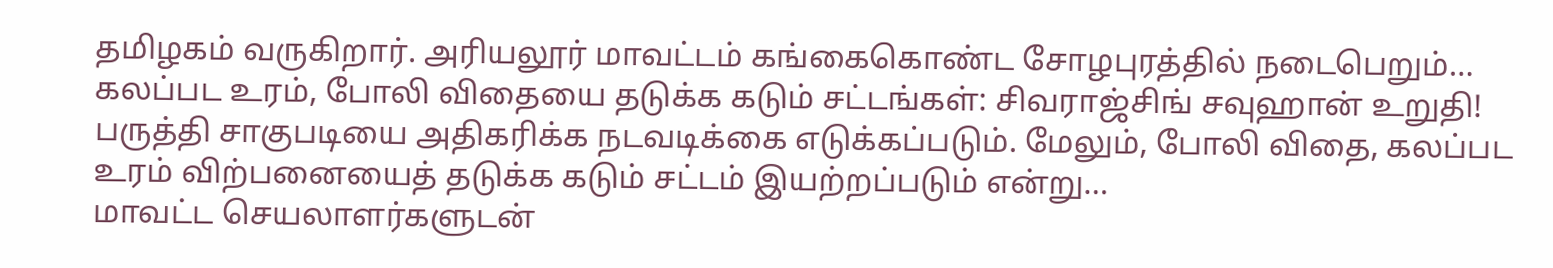தமிழகம் வருகிறார். அரியலூர் மாவட்டம் கங்கைகொண்ட சோழபுரத்தில் நடைபெறும்…
கலப்பட உரம், போலி விதையை தடுக்க கடும் சட்டங்கள்: சிவராஜ்சிங் சவுஹான் உறுதி!
பருத்தி சாகுபடியை அதிகரிக்க நடவடிக்கை எடுக்கப்படும். மேலும், போலி விதை, கலப்பட உரம் விற்பனையைத் தடுக்க கடும் சட்டம் இயற்றப்படும் என்று…
மாவட்ட செயலாளர்களுடன்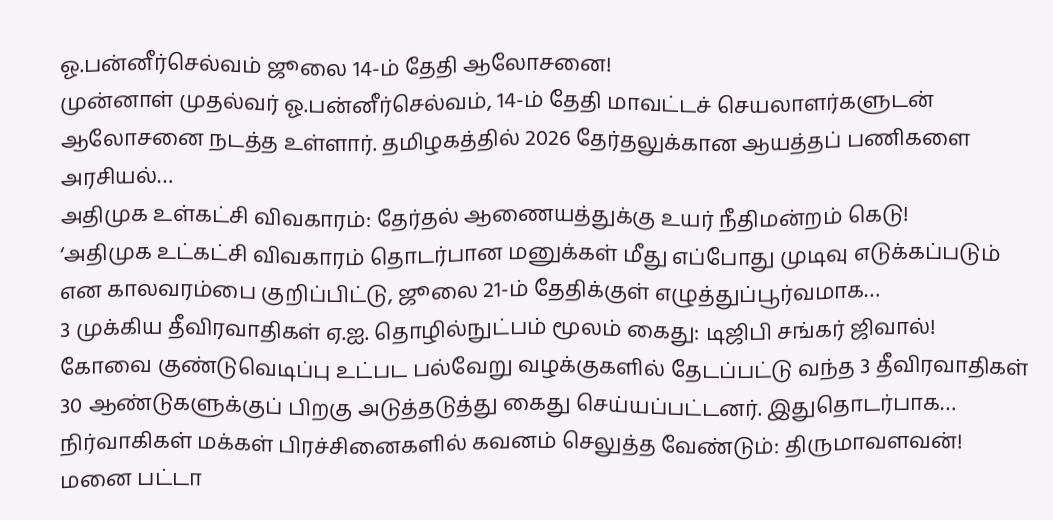ஓ.பன்னீர்செல்வம் ஜூலை 14-ம் தேதி ஆலோசனை!
முன்னாள் முதல்வர் ஓ.பன்னீர்செல்வம், 14-ம் தேதி மாவட்டச் செயலாளர்களுடன் ஆலோசனை நடத்த உள்ளார். தமிழகத்தில் 2026 தேர்தலுக்கான ஆயத்தப் பணிகளை அரசியல்…
அதிமுக உள்கட்சி விவகாரம்: தேர்தல் ஆணையத்துக்கு உயர் நீதிமன்றம் கெடு!
‘அதிமுக உட்கட்சி விவகாரம் தொடர்பான மனுக்கள் மீது எப்போது முடிவு எடுக்கப்படும் என காலவரம்பை குறிப்பிட்டு, ஜூலை 21-ம் தேதிக்குள் எழுத்துப்பூர்வமாக…
3 முக்கிய தீவிரவாதிகள் ஏ.ஐ. தொழில்நுட்பம் மூலம் கைது: டிஜிபி சங்கர் ஜிவால்!
கோவை குண்டுவெடிப்பு உட்பட பல்வேறு வழக்குகளில் தேடப்பட்டு வந்த 3 தீவிரவாதிகள் 30 ஆண்டுகளுக்குப் பிறகு அடுத்தடுத்து கைது செய்யப்பட்டனர். இதுதொடர்பாக…
நிர்வாகிகள் மக்கள் பிரச்சினைகளில் கவனம் செலுத்த வேண்டும்: திருமாவளவன்!
மனை பட்டா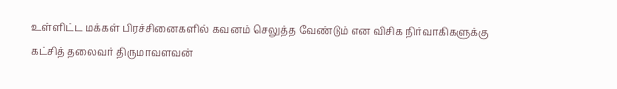உள்ளிட்ட மக்கள் பிரச்சினைகளில் கவனம் செலுத்த வேண்டும் என விசிக நிர்வாகிகளுக்கு கட்சித் தலைவர் திருமாவளவன்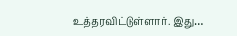உத்தரவிட்டுள்ளார். இது…